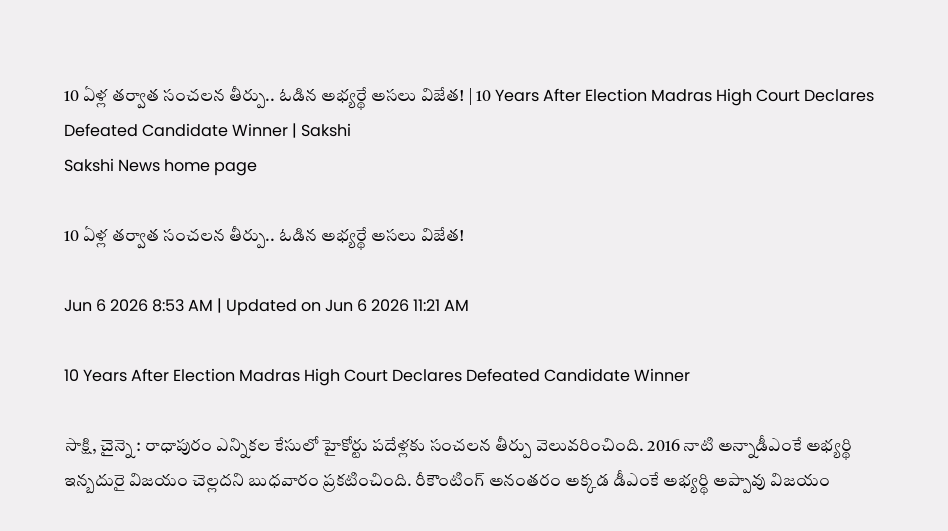10 ఏళ్ల తర్వాత సంచలన తీర్పు.. ఓడిన అభ్యర్థే అసలు విజేత! | 10 Years After Election Madras High Court Declares Defeated Candidate Winner | Sakshi
Sakshi News home page

10 ఏళ్ల తర్వాత సంచలన తీర్పు.. ఓడిన అభ్యర్థే అసలు విజేత!

Jun 6 2026 8:53 AM | Updated on Jun 6 2026 11:21 AM

10 Years After Election Madras High Court Declares Defeated Candidate Winner

సాక్షి, చైన్నె : రాధాపురం ఎన్నికల కేసులో హైకోర్టు పదేళ్లకు సంచలన తీర్పు వెలువరించింది. 2016 నాటి అన్నాడీఎంకే అభ్యర్థి ఇన్బదురై విజయం చెల్లదని బుధవారం ప్రకటించింది. రీకౌంటింగ్‌ అనంతరం అక్కడ డీఎంకే అభ్యర్థి అప్పావు విజయం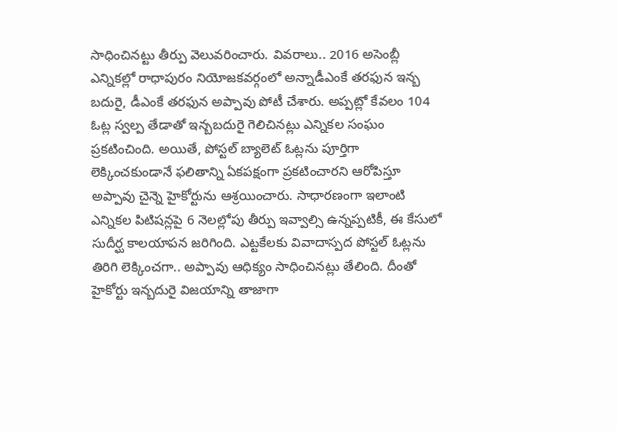సాధించినట్టు తీర్పు వెలువరించారు. వివరాలు.. 2016 అసెంబ్లీ ఎన్నికల్లో రాధాపురం నియోజకవర్గంలో అన్నాడీఎంకే తరఫున ఇన్బ బదురై, డీఎంకే తరఫున అప్పావు పోటీ చేశారు. అప్పట్లో కేవలం 104 ఓట్ల స్వల్ప తేడాతో ఇన్బబదురై గెలిచినట్లు ఎన్నికల సంఘం ప్రకటించింది. అయితే, పోస్టల్‌ బ్యాలెట్‌ ఓట్లను పూర్తిగా లెక్కించకుండానే ఫలితాన్ని ఏకపక్షంగా ప్రకటించారని ఆరోపిస్తూ అప్పావు చైన్నె హైకోర్టును ఆశ్రయించారు. సాధారణంగా ఇలాంటి ఎన్నికల పిటిషన్లపై 6 నెలల్లోపు తీర్పు ఇవ్వాల్సి ఉన్నప్పటికీ, ఈ కేసులో సుదీర్ఘ కాలయాపన జరిగింది. ఎట్టకేలకు వివాదాస్పద పోస్టల్‌ ఓట్లను తిరిగి లెక్కించగా.. అప్పావు ఆధిక్యం సాధించినట్లు తేలింది. దీంతో హైకోర్టు ఇన్బదురై విజయాన్ని తాజాగా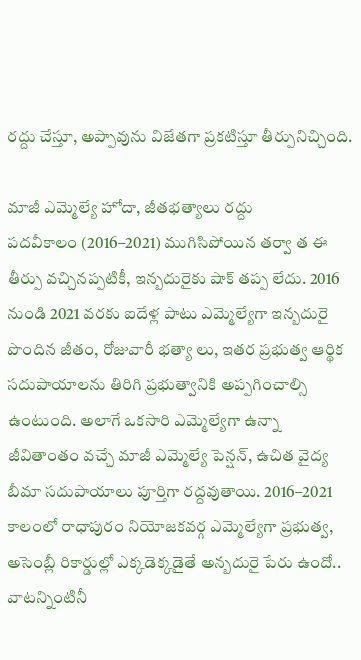రద్దు చేస్తూ, అప్పావును విజేతగా ప్రకటిస్తూ తీర్పునిచ్చింది.

మాజీ ఎమ్మెల్యే హోదా, జీతభత్యాలు రద్దు
పదవీకాలం (2016–2021) ముగిసిపోయిన తర్వా త ఈ తీర్పు వచ్చినప్పటికీ, ఇన్బదురైకు షాక్‌ తప్ప లేదు. 2016 నుండి 2021 వరకు ఐదేళ్ల పాటు ఎమ్మెల్యేగా ఇన్బదురై పొందిన జీతం, రోజువారీ భత్యా లు, ఇతర ప్రభుత్వ ఆర్థిక సదుపాయాలను తిరిగి ప్రభుత్వానికి అప్పగించాల్సి ఉంటుంది. అలాగే ఒకసారి ఎమ్మెల్యేగా ఉన్నా జీవితాంతం వచ్చే మాజీ ఎమ్మెల్యే పెన్షన్‌, ఉచిత వైద్య బీమా సదుపాయాలు పూర్తిగా రద్దవుతాయి. 2016–2021 కాలంలో రాధాపురం నియోజకవర్గ ఎమ్మెల్యేగా ప్రభుత్వ, అసెంబ్లీ రికార్డుల్లో ఎక్కడెక్కడైతే అన్బదురై పేరు ఉందో.. వాటన్నింటినీ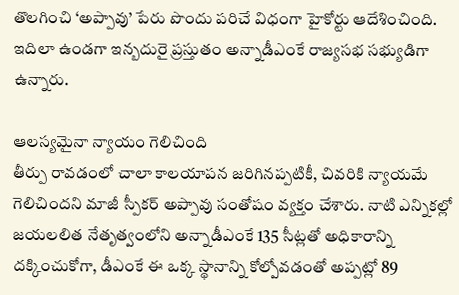తొలగించి ‘అప్పావు’ పేరు పొందు పరిచే విధంగా హైకోర్టు ఆదేశించింది. ఇదిలా ఉండగా ఇన్బదురై ప్రస్తుతం అన్నాడీఎంకే రాజ్యసభ సభ్యుడిగా ఉన్నారు.

ఆలస్యమైనా న్యాయం గెలిచింది
తీర్పు రావడంలో చాలా కాలయాపన జరిగినప్పటికీ, చివరికి న్యాయమే గెలిచిందని మాజీ స్పీకర్‌ అప్పావు సంతోషం వ్యక్తం చేశారు. నాటి ఎన్నికల్లో జయలలిత నేతృత్వంలోని అన్నాడీఎంకే 135 సీట్లతో అధికారాన్ని దక్కించుకోగా, డీఎంకే ఈ ఒక్క స్థానాన్ని కోల్పోవడంతో అప్పట్లో 89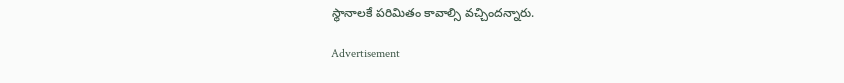స్థానాలకే పరిమితం కావాల్సి వచ్చిందన్నారు.

Advertisement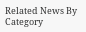Related News By Category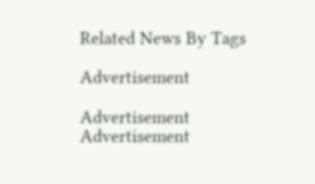Related News By Tags

Advertisement

Advertisement
Advertisement